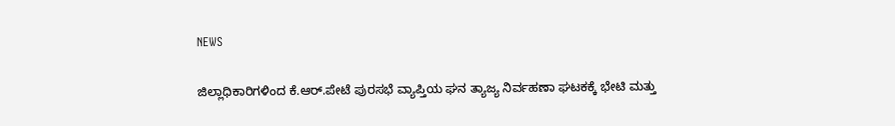NEWS

ಜಿಲ್ಲಾಧಿಕಾರಿಗಳಿಂದ ಕೆ.ಆರ್.ಪೇಟೆ ಪುರಸಭೆ ವ್ಯಾಪ್ತಿಯ ಘನ ತ್ಯಾಜ್ಯ ನಿರ್ವಹಣಾ ಘಟಕಕ್ಕೆ ಭೇಟಿ ಮತ್ತು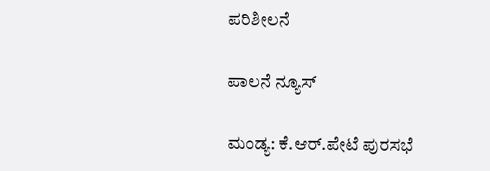ಪರಿಶೀಲನೆ

ಪಾಲನೆ ನ್ಯೂಸ್

ಮಂಡ್ಯ: ಕೆ.ಆರ್.ಪೇಟೆ ಪುರಸಭೆ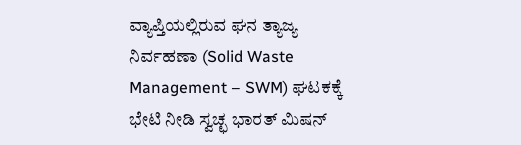ವ್ಯಾಪ್ತಿಯಲ್ಲಿರುವ ಘನ ತ್ಯಾಜ್ಯ ನಿರ್ವಹಣಾ (Solid Waste Management – SWM) ಘಟಕಕ್ಕೆ ಭೇಟಿ ನೀಡಿ ಸ್ವಚ್ಛ ಭಾರತ್ ಮಿಷನ್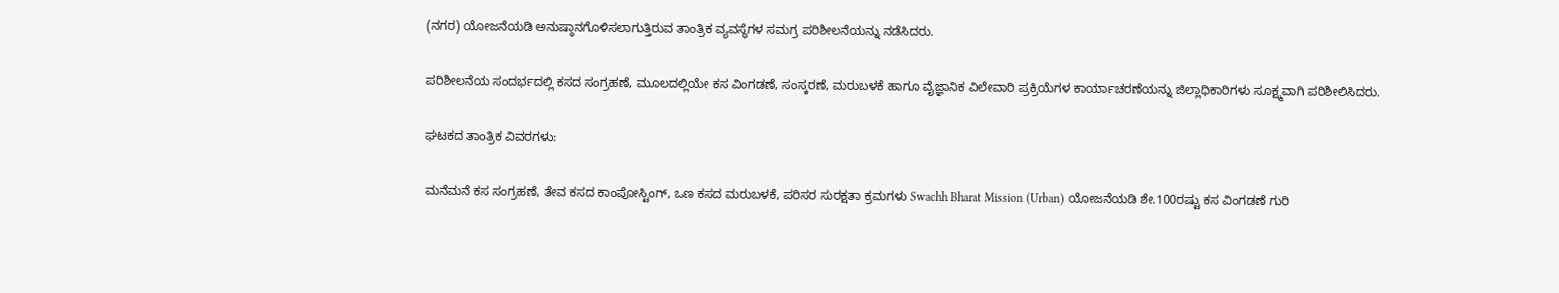(ನಗರ) ಯೋಜನೆಯಡಿ ಅನುಷ್ಠಾನಗೊಳಿಸಲಾಗುತ್ತಿರುವ ತಾಂತ್ರಿಕ ವ್ಯವಸ್ಥೆಗಳ ಸಮಗ್ರ ಪರಿಶೀಲನೆಯನ್ನು ನಡೆಸಿದರು.

ಪರಿಶೀಲನೆಯ ಸಂದರ್ಭದಲ್ಲಿ ಕಸದ ಸಂಗ್ರಹಣೆ, ಮೂಲದಲ್ಲಿಯೇ ಕಸ ವಿಂಗಡಣೆ, ಸಂಸ್ಕರಣೆ, ಮರುಬಳಕೆ ಹಾಗೂ ವೈಜ್ಞಾನಿಕ ವಿಲೇವಾರಿ ಪ್ರಕ್ರಿಯೆಗಳ ಕಾರ್ಯಾಚರಣೆಯನ್ನು ಜಿಲ್ಲಾಧಿಕಾರಿಗಳು ಸೂಕ್ಷ್ಮವಾಗಿ ಪರಿಶೀಲಿಸಿದರು.

ಘಟಕದ ತಾಂತ್ರಿಕ ವಿವರಗಳು:

ಮನೆಮನೆ ಕಸ ಸಂಗ್ರಹಣೆ, ತೇವ ಕಸದ ಕಾಂಪೋಸ್ಟಿಂಗ್, ಒಣ ಕಸದ ಮರುಬಳಕೆ, ಪರಿಸರ ಸುರಕ್ಷತಾ ಕ್ರಮಗಳು Swachh Bharat Mission (Urban) ಯೋಜನೆಯಡಿ ಶೇ.100ರಷ್ಟು ಕಸ ವಿಂಗಡಣೆ ಗುರಿ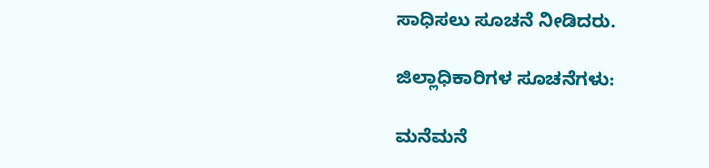ಸಾಧಿಸಲು ಸೂಚನೆ ನೀಡಿದರು.

ಜಿಲ್ಲಾಧಿಕಾರಿಗಳ ಸೂಚನೆಗಳು:

ಮನೆಮನೆ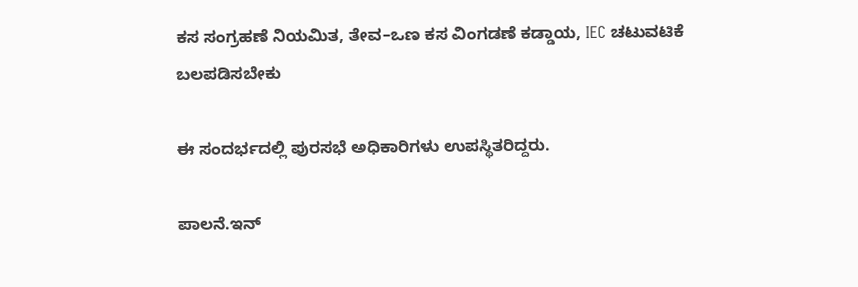ಕಸ ಸಂಗ್ರಹಣೆ ನಿಯಮಿತ, ತೇವ–ಒಣ ಕಸ ವಿಂಗಡಣೆ ಕಡ್ಡಾಯ, IEC ಚಟುವಟಿಕೆ ಬಲಪಡಿಸಬೇಕು

ಈ ಸಂದರ್ಭದಲ್ಲಿ ಪುರಸಭೆ ಅಧಿಕಾರಿಗಳು ಉಪಸ್ಥಿತರಿದ್ದರು.

ಪಾಲನೆ.ಇನ್‌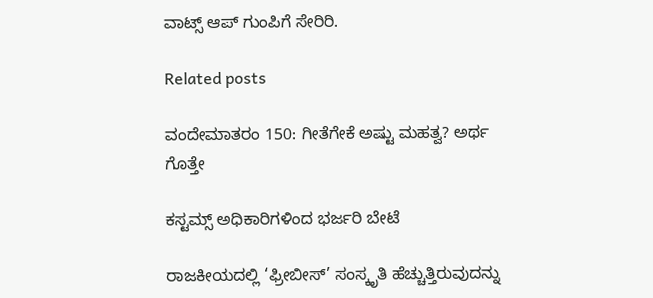ವಾಟ್ಸ್‌ ಆಪ್‌ ಗುಂಪಿಗೆ ಸೇರಿರಿ.

Related posts

ವಂದೇಮಾತರಂ 150: ಗೀತೆಗೇಕೆ ಅಷ್ಟು ಮಹತ್ವ? ಅರ್ಥ ಗೊತ್ತೇ

ಕಸ್ಟಮ್ಸ್ ಅಧಿಕಾರಿಗಳಿಂದ ಭರ್ಜರಿ ಬೇಟೆ

ರಾಜಕೀಯದಲ್ಲಿ ‘ಫ್ರೀಬೀಸ್’ ಸಂಸ್ಕೃತಿ ಹೆಚ್ಚುತ್ತಿರುವುದನ್ನು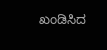ಖಂಡಿಸಿದ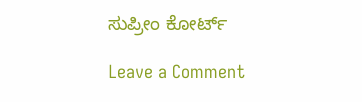ಸುಪ್ರೀಂ ಕೋರ್ಟ್

Leave a Comment